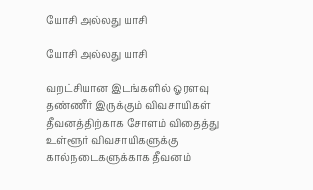யோசி அல்லது யாசி

யோசி அல்லது யாசி

வறட்சியான இடங்களில் ஓரளவு தண்ணீர் இருக்கும் விவசாயிகள் தீவனத்திற்காக சோளம் விதைத்து உள்ளூர் விவசாயிகளுக்கு கால்நடைகளுக்காக தீவனம்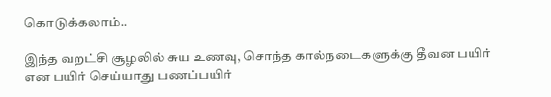கொடுக்கலாம்..

இந்த வறட்சி சூழலில் சுய உணவு, சொந்த கால்நடைகளுக்கு தீவன பயிர் என பயிர் செய்யாது பணப்பயிர்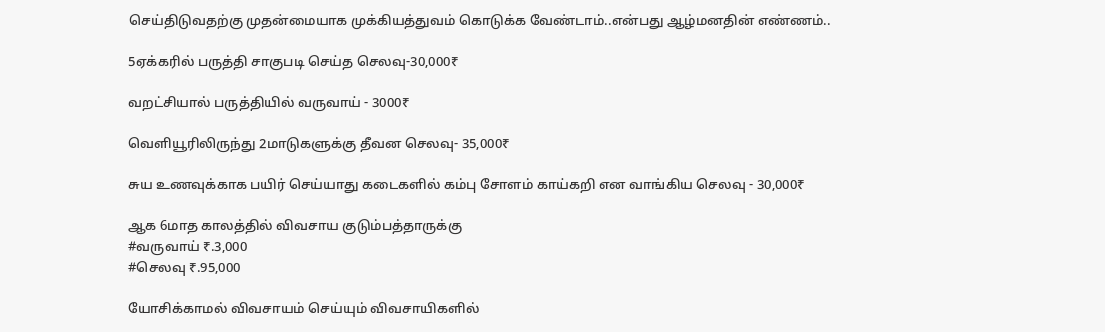செய்திடுவதற்கு முதன்மையாக முக்கியத்துவம் கொடுக்க வேண்டாம்..என்பது ஆழ்மனதின் எண்ணம்..

5ஏக்கரில் பருத்தி சாகுபடி செய்த செலவு-30,000₹

வறட்சியால் பருத்தியில் வருவாய் - 3000₹

வெளியூரிலிருந்து 2மாடுகளுக்கு தீவன செலவு- 35,000₹

சுய உணவுக்காக பயிர் செய்யாது கடைகளில் கம்பு சோளம் காய்கறி என வாங்கிய செலவு - 30,000₹

ஆக 6மாத காலத்தில் விவசாய குடும்பத்தாருக்கு
#வருவாய் ₹.3,000
#செலவு ₹.95,000

யோசிக்காமல் விவசாயம் செய்யும் விவசாயிகளில்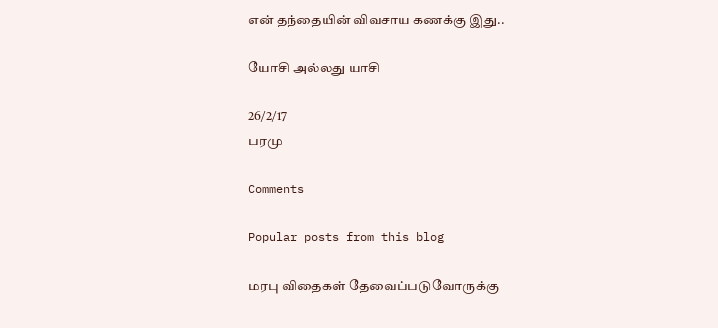என் தந்தையின் விவசாய கணக்கு இது..

யோசி அல்லது யாசி

26/2/17
பரமு

Comments

Popular posts from this blog

மரபு விதைகள் தேவைப்படுவோருக்கு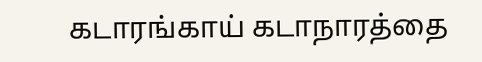கடாரங்காய் கடாநாரத்தை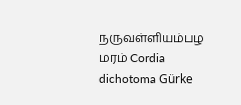நருவள்ளியம்பழ மரம் Cordia dichotoma Gürke